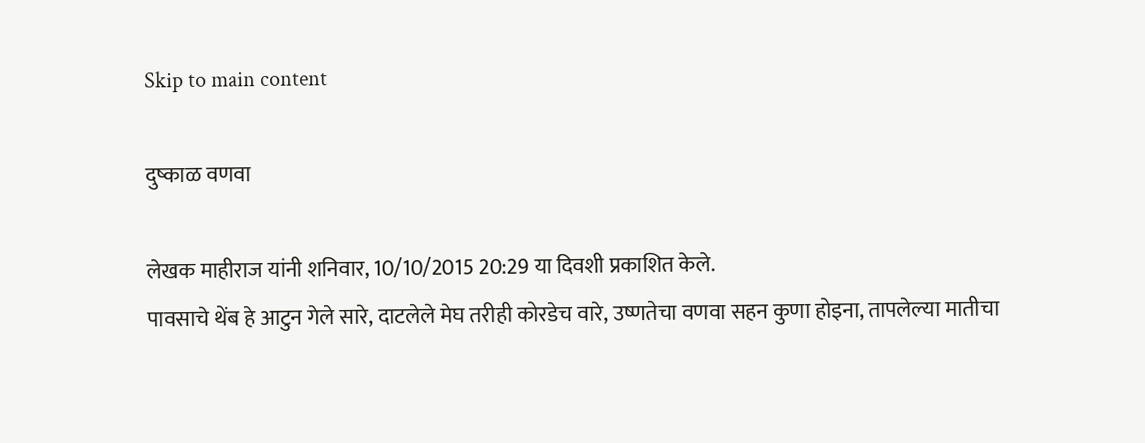Skip to main content

दुष्काळ वणवा

लेखक माहीराज यांनी शनिवार, 10/10/2015 20:29 या दिवशी प्रकाशित केले.
पावसाचे थेंब हे आटुन गेले सारे, दाटलेले मेघ तरीही कोरडेच वारे, उष्णतेचा वणवा सहन कुणा होइना, तापलेल्या मातीचा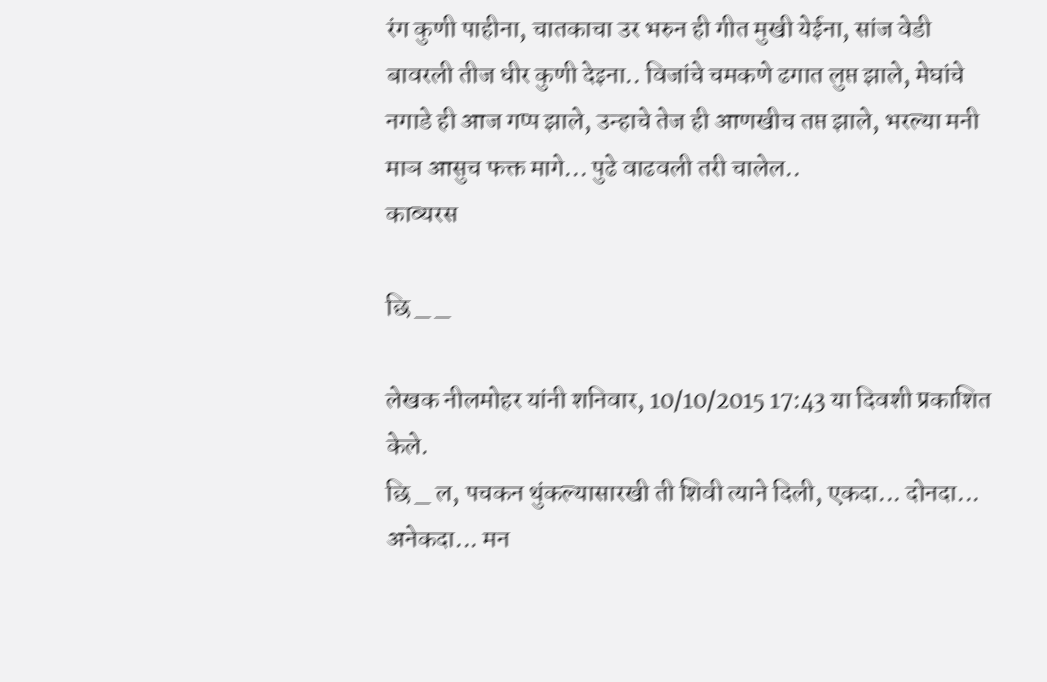रंग कुणी पाहीना, चातकाचा उर भरुन ही गीत मुखी येईना, सांज वेडी बावरली तीज धीर कुणी देइना.. विजांचे चमकणे ढगात लुप्त झाले, मेघांचे नगाडे ही आज गप्प झाले, उन्हाचे तेज ही आणखीच तप्त झाले, भरल्या मनी माञ आसुच फक्त मागे... पुढे वाढवली तरी चालेल..
काव्यरस

छि _ _

लेखक नीलमोहर यांनी शनिवार, 10/10/2015 17:43 या दिवशी प्रकाशित केले.
छि _ ल, पचकन थुंकल्यासारखी ती शिवी त्याने दिली, एकदा... दोनदा... अनेकदा... मन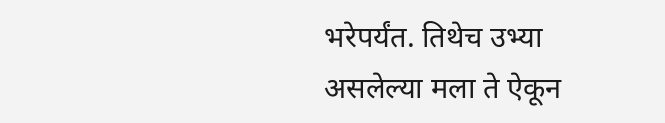भरेपर्यंत. तिथेच उभ्या असलेल्या मला ते ऐकून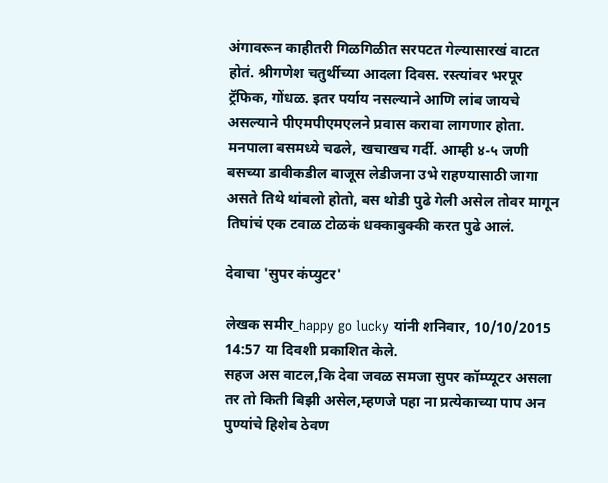अंगावरून काहीतरी गिळगिळीत सरपटत गेल्यासारखं वाटत होतं. श्रीगणेश चतुर्थीच्या आदला दिवस. रस्त्यांवर भरपूर ट्रॅफिक, गोंधळ. इतर पर्याय नसल्याने आणि लांब जायचे असल्याने पीएमपीएमएलने प्रवास करावा लागणार होता. मनपाला बसमध्ये चढले, खचाखच गर्दी. आम्ही ४-५ जणी बसच्या डावीकडील बाजूस लेडीजना उभे राहण्यासाठी जागा असते तिथे थांबलो होतो, बस थोडी पुढे गेली असेल तोवर मागून तिघांचं एक टवाळ टोळकं धक्काबुक्की करत पुढे आलं.

देवाचा 'सुपर कंप्युटर'

लेखक समीर_happy go lucky यांनी शनिवार, 10/10/2015 14:57 या दिवशी प्रकाशित केले.
सहज अस वाटल,कि देवा जवळ समजा सुपर कॉम्प्यूटर असला तर तो किती बिझी असेल,म्हणजे पहा ना प्रत्येकाच्या पाप अन पुण्यांचे हिशेब ठेवण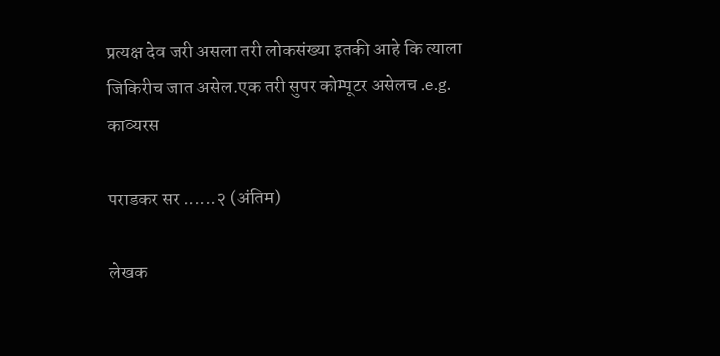प्रत्यक्ष देव जरी असला तरी लोकसंख्या इतकी आहे कि त्याला जिकिरीच जात असेल.एक तरी सुपर कोम्पूटर असेलच .e.g.
काव्यरस

पराडकर सर ......२ (अंतिम)

लेखक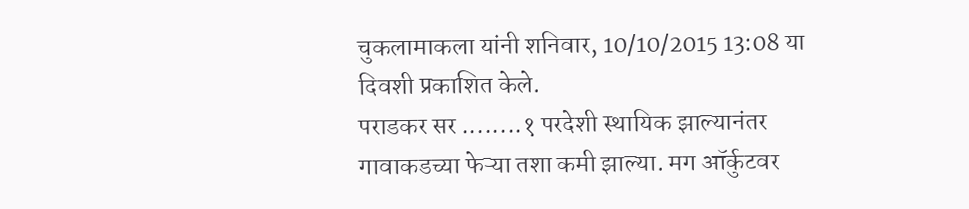चुकलामाकला यांनी शनिवार, 10/10/2015 13:08 या दिवशी प्रकाशित केले.
पराडकर सर ........१ परदेशी स्थायिक झाल्यानंतर गावाकडच्या फेऱ्या तशा कमी झाल्या. मग ऑर्कुटवर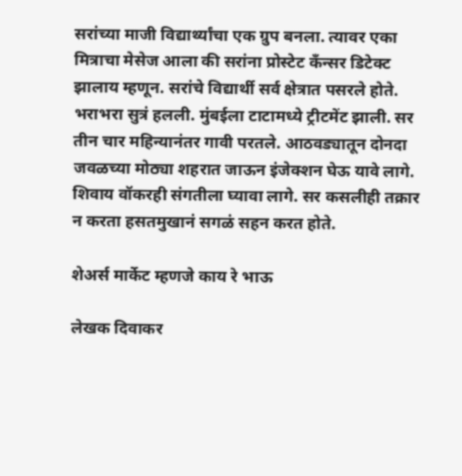सरांच्या माजी विद्यार्थ्यांचा एक ग्रुप बनला. त्यावर एका मित्राचा मेसेज आला की सरांना प्रोस्टेट कँन्सर डिटेक्ट झालाय म्हणून. सरांचे विद्यार्थी सर्व क्षेत्रात पसरले होते. भराभरा सुत्रं हलली. मुंबईला टाटामध्ये ट्रीटमेंट झाली. सर तीन चार महिन्यानंतर गावी परतले. आठवड्यातून दोनदा जवळच्या मोठ्या शहरात जाऊन इंजेक्शन घेऊ यावे लागे. शिवाय वॉकरही संगतीला घ्यावा लागे. सर कसलीही तक्रार न करता हसतमुखानं सगळं सहन करत होते.

शेअर्स मार्केट म्हणजे काय रे भाऊ

लेखक दिवाकर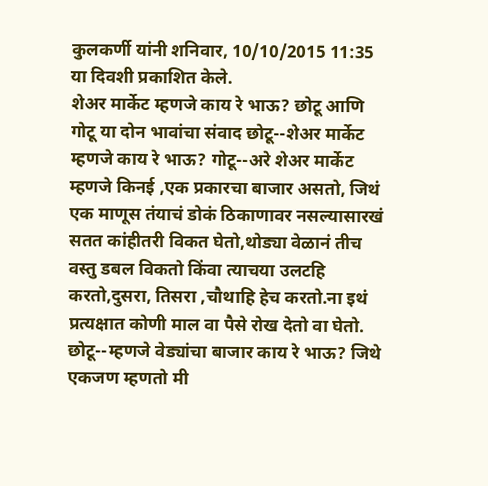कुलकर्णी यांनी शनिवार, 10/10/2015 11:35 या दिवशी प्रकाशित केले.
शेअर मार्केट म्हणजे काय रे भाऊ? छोटू आणि गोटू या दोन भावांचा संवाद छोटू--शेअर मार्केट म्हणजे काय रे भाऊ? गोटू--अरे शेअर मार्केट म्हणजे किनई ,एक प्रकारचा बाजार असतो, जिथं एक माणूस तंयाचं डोकं ठिकाणावर नसल्यासारखं सतत कांहीतरी विकत घेतो,थोड्या वेळानं तीच वस्तु डबल विकतो किंवा त्याचया उलटहि करतो,दुसरा, तिसरा ,चौथाहि हेच करतो.ना इथं प्रत्यक्षात कोणी माल वा पैसे रोख देतो वा घेतो. छोटू--म्हणजे वेड्यांचा बाजार काय रे भाऊ? जिथे एकजण म्हणतो मी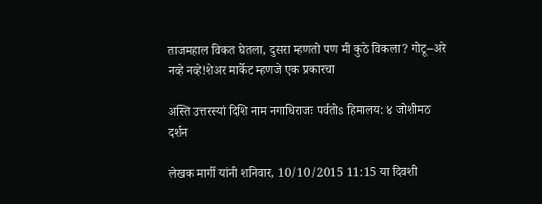ताजमहाल विकत घेतला, दुसरा म्हणतो पण मी कुठे विकला? गोटू--अरे नव्हे नव्हे!शेअर मार्केट म्हणजे एक प्रकारचा

अस्ति उत्तरस्यां दिशि नाम नगाधिराजः पर्वतोs हिमालय: ४ जोशीमठ दर्शन

लेखक मार्गी यांनी शनिवार, 10/10/2015 11:15 या दिवशी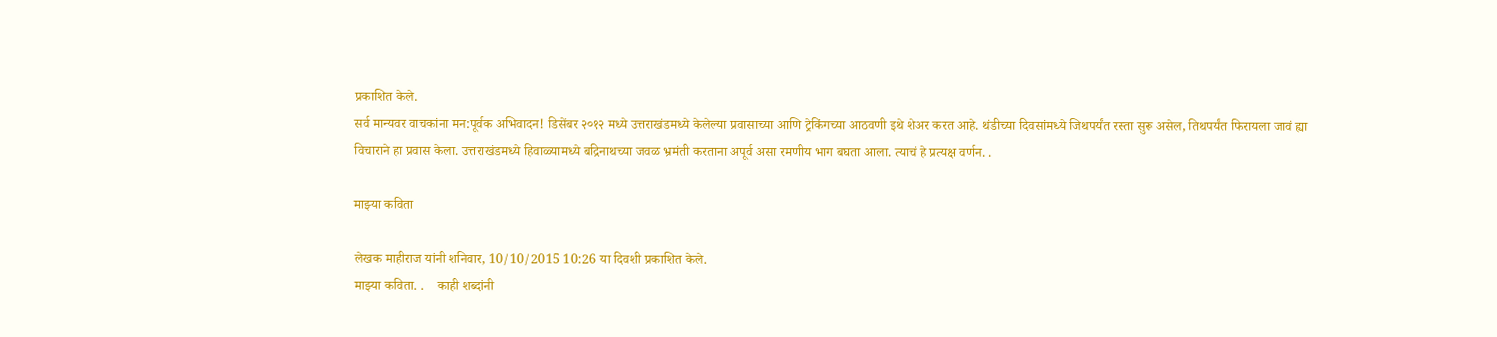प्रकाशित केले.
सर्व मान्यवर वाचकांना मन:पूर्वक अभिवादन! डिसेंबर २०१२ मध्ये उत्तराखंडमध्ये केलेल्या प्रवासाच्या आणि ट्रेकिंगच्या आठवणी इथे शेअर करत आहे. थंडीच्या दिवसांमध्ये जिथपर्यंत रस्ता सुरू असेल, तिथपर्यंत फिरायला जावं ह्या विचाराने हा प्रवास केला. उत्तराखंडमध्ये हिवाळ्यामध्ये बद्रिनाथच्या जवळ भ्रमंती करताना अपूर्व असा रमणीय भाग बघता आला. त्याचं हे प्रत्यक्ष वर्णन. .

माझ्या कविता

लेखक माहीराज यांनी शनिवार, 10/10/2015 10:26 या दिवशी प्रकाशित केले.
माझ्या कविता. .    काही शब्दांनी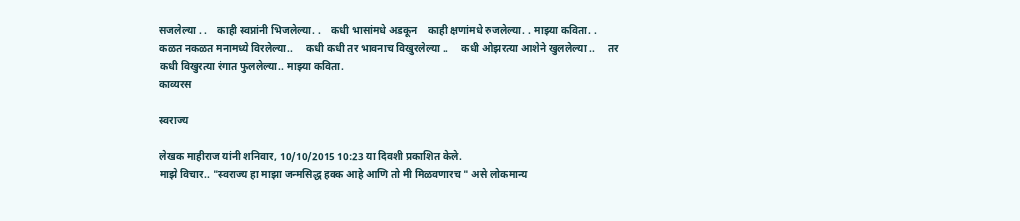सजलेल्या . .    काही स्वप्नांनी भिजलेल्या. .    कधी भासांमधे अडकून    काही क्षणांमधे रुजलेल्या. . माझ्या कविता. .     कळत नकळत मनामध्ये विरलेल्या..     कधी कधी तर भावनाच विखुरलेल्या ..     कधी ओझरत्या आशेने खुललेल्या ..     तर कधी विखुरत्या रंगात फुललेल्या.. माझ्या कविता.
काव्यरस

स्वराज्य

लेखक माहीराज यांनी शनिवार, 10/10/2015 10:23 या दिवशी प्रकाशित केले.
माझे विचार.. "स्वराज्य हा माझा जन्मसिद्ध हक्क आहे आणि तो मी मिळवणारच " असे लोकमान्य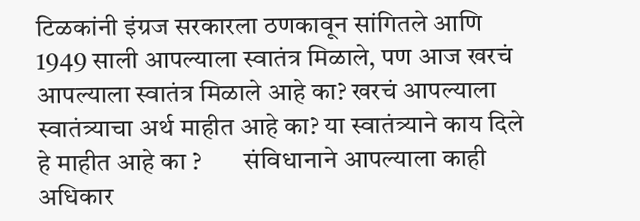टिळकांनी इंग्रज सरकारला ठणकावून सांगितले आणि 1949 साली आपल्याला स्वातंत्र मिळाले, पण आज खरचं आपल्याला स्वातंत्र मिळाले आहे का? खरचं आपल्याला स्वातंत्र्याचा अर्थ माहीत आहे का? या स्वातंत्र्याने काय दिले हे माहीत आहे का ?        संविधानाने आपल्याला काही अधिकार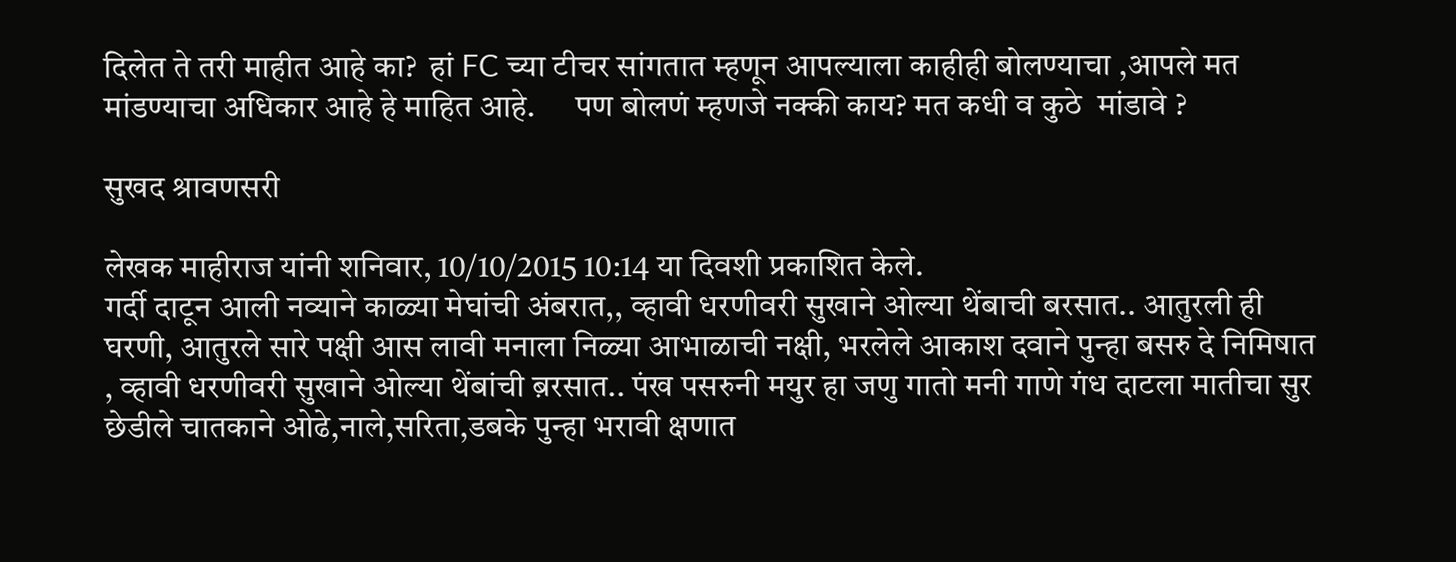दिलेत ते तरी माहीत आहे का?  हां FC च्या टीचर सांगतात म्हणून आपल्याला काहीही बोलण्याचा ,आपले मत मांडण्याचा अधिकार आहे हे माहित आहे.      पण बोलणं म्हणजे नक्की काय? मत कधी व कुठे  मांडावे ?

सुखद श्रावणसरी

लेखक माहीराज यांनी शनिवार, 10/10/2015 10:14 या दिवशी प्रकाशित केले.
गर्दी दाटून आली नव्याने काळ्या मेघांची अंबरात,, व्हावी धरणीवरी सुखाने ओल्या थेंबाची बरसात.. आतुरली ही घरणी, आतुरले सारे पक्षी आस लावी मनाला निळ्या आभाळाची नक्षी, भरलेले आकाश दवाने पुन्हा बसरु दे निमिषात , व्हावी धरणीवरी सुखाने ओल्या थेंबांची ब़रसात.. पंख पसरुनी मयुर हा जणु गातो मनी गाणे गंध दाटला मातीचा सुर छेडीले चातकाने ओढे,नाले,सरिता,डबके पुन्हा भरावी क्षणात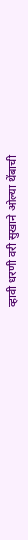व्हावी धरणी वरी सुखाने ओल्या थेंबाची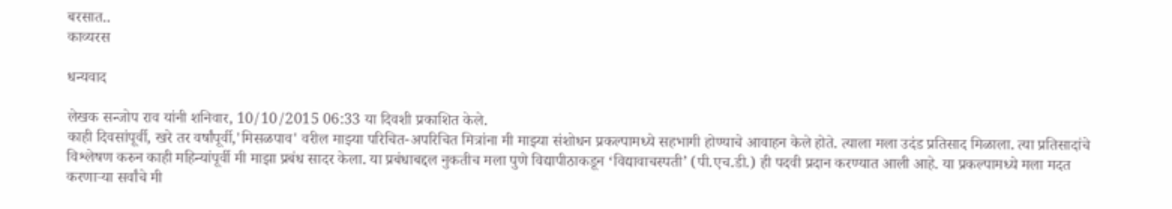बरसात..
काव्यरस

धन्यवाद

लेखक सन्जोप राव यांनी शनिवार, 10/10/2015 06:33 या दिवशी प्रकाशित केले.
काही दिवसांपूर्वी, खरे तर वर्षांपूर्वी,'मिसळपाव' वरील माझ्या परिचित-अपरिचित मित्रांना मी माझ्या संशोधन प्रकल्पामध्ये सहभागी होण्याचे आवाहन केले होते. त्याला मला उदंड प्रतिसाद मिळाला. त्या प्रतिसादांचे विश्लेषण करुन काही महिन्यांपूर्वी मी माझा प्रबंध सादर केला. या प्रबंधाबद्दल नुकतीच मला पुणे विद्यापीठाकडून ‘विद्यावाचस्पती’ (पी.एच.डी.) ही पदवी प्रदान करण्यात आली आहे. या प्रकल्पामध्ये मला मदत करणाऱ्या सर्वांचे मी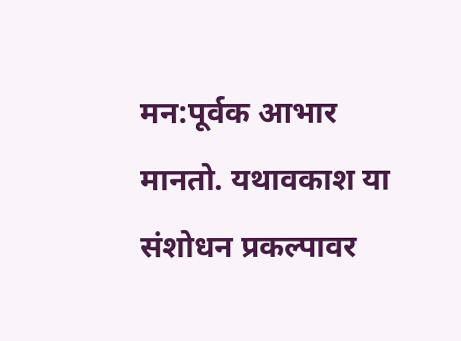मन:पूर्वक आभार मानतो. यथावकाश या संशोधन प्रकल्पावर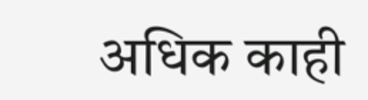अधिक काही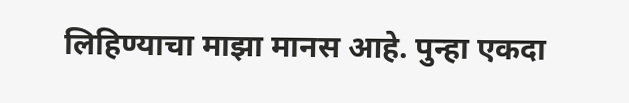लिहिण्याचा माझा मानस आहे. पुन्हा एकदा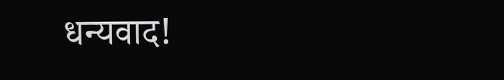धन्यवाद!